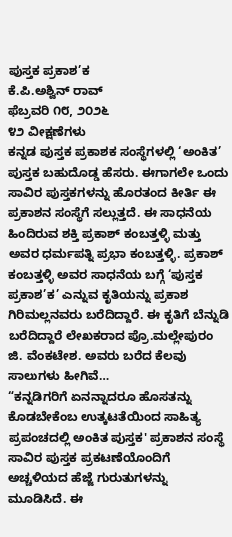ಪುಸ್ತಕ ಪ್ರಕಾಶ’ಕ
ಕೆ.ಪಿ.ಅಶ್ವಿನ್ ರಾವ್
ಫೆಬ್ರವರಿ ೧೮, ೨೦೨೬
೪೨ ವೀಕ್ಷಣೆಗಳು
ಕನ್ನಡ ಪುಸ್ತಕ ಪ್ರಕಾಶಕ ಸಂಸ್ಥೆಗಳಲ್ಲಿ ‘ಅಂಕಿತ’ ಪುಸ್ತಕ ಬಹುದೊಡ್ಡ ಹೆಸರು. ಈಗಾಗಲೇ ಒಂದು ಸಾವಿರ ಪುಸ್ತಕಗಳನ್ನು ಹೊರತಂದ ಕೀರ್ತಿ ಈ ಪ್ರಕಾಶನ ಸಂಸ್ಥೆಗೆ ಸಲ್ಲುತ್ತದೆ. ಈ ಸಾಧನೆಯ ಹಿಂದಿರುವ ಶಕ್ತಿ ಪ್ರಕಾಶ್ ಕಂಬತ್ತಳ್ಳಿ ಮತ್ತು ಅವರ ಧರ್ಮಪತ್ನಿ ಪ್ರಭಾ ಕಂಬತ್ತಳ್ಳಿ. ಪ್ರಕಾಶ್ ಕಂಬತ್ತಳ್ಳಿ ಅವರ ಸಾಧನೆಯ ಬಗ್ಗೆ ‘ಪುಸ್ತಕ ಪ್ರಕಾಶ’ಕ’ ಎನ್ನುವ ಕೃತಿಯನ್ನು ಪ್ರಕಾಶ ಗಿರಿಮಲ್ಲನವರು ಬರೆದಿದ್ದಾರೆ. ಈ ಕೃತಿಗೆ ಬೆನ್ನುಡಿ ಬರೆದಿದ್ದಾರೆ ಲೇಖಕರಾದ ಪ್ರೊ.ಮಲ್ಲೇಪುರಂ ಜಿ. ವೆಂಕಟೇಶ. ಅವರು ಬರೆದ ಕೆಲವು ಸಾಲುಗಳು ಹೀಗಿವೆ…
“ಕನ್ನಡಿಗರಿಗೆ ಏನನ್ನಾದರೂ ಹೊಸತನ್ನು ಕೊಡಬೇಕೆಂಬ ಉತ್ಕಟತೆಯಿಂದ ಸಾಹಿತ್ಯ ಪ್ರಪಂಚದಲ್ಲಿ ಅಂಕಿತ ಪುಸ್ತಕ' ಪ್ರಕಾಶನ ಸಂಸ್ಥೆ ಸಾವಿರ ಪುಸ್ತಕ ಪ್ರಕಟಣೆಯೊಂದಿಗೆ ಅಚ್ಚಳಿಯದ ಹೆಜ್ಜೆ ಗುರುತುಗಳನ್ನು ಮೂಡಿಸಿದೆ. ಈ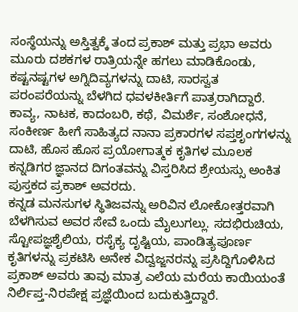ಸಂಸ್ಥೆಯನ್ನು ಅಸ್ತಿತ್ವಕ್ಕೆ ತಂದ ಪ್ರಕಾಶ್ ಮತ್ತು ಪ್ರಭಾ ಅವರು ಮೂರು ದಶಕಗಳ ರಾತ್ರಿಯನ್ನೇ ಹಗಲು ಮಾಡಿಕೊಂಡು, ಕಷ್ಟನಷ್ಟಗಳ ಅಗ್ನಿದಿವ್ಯಗಳನ್ನು ದಾಟಿ, ಸಾರಸ್ವತ ಪರಂಪರೆಯನ್ನು ಬೆಳಗಿದ ಧವಳಕೀರ್ತಿಗೆ ಪಾತ್ರರಾಗಿದ್ದಾರೆ.
ಕಾವ್ಯ, ನಾಟಕ, ಕಾದಂಬರಿ, ಕಥೆ, ವಿಮರ್ಶೆ, ಸಂಶೋಧನೆ, ಸಂಕೀರ್ಣ ಹೀಗೆ ಸಾಹಿತ್ಯದ ನಾನಾ ಪ್ರಕಾರಗಳ ಸಪ್ತಶೃಂಗಗಳನ್ನು ದಾಟಿ, ಹೊಸ ಹೊಸ ಪ್ರಯೋಗಾತ್ಮಕ ಕೃತಿಗಳ ಮೂಲಕ ಕನ್ನಡಿಗರ ಜ್ಞಾನದ ದಿಗಂತವನ್ನು ವಿಸ್ತರಿಸಿದ ಶ್ರೇಯಸ್ಸು ಅಂಕಿತ ಪುಸ್ತಕದ ಪ್ರಕಾಶ್ ಅವರದು.
ಕನ್ನಡ ಮನಸುಗಳ ಸ್ಥಿತಿಜವನ್ನು ಅರಿವಿನ ಲೋಕೋತ್ತರವಾಗಿ ಬೆಳಗಿಸುವ ಅವರ ಸೇವೆ ಒಂದು ಮೈಲುಗಲ್ಲು. ಸದಭಿರುಚಿಯ, ಸ್ಟೋಪಜ್ಞಶೈಲಿಯ, ರಸೈಕ್ಯ ದೃಷ್ಟಿಯ, ಪಾಂಡಿತ್ಯಪೂರ್ಣ ಕೃತಿಗಳನ್ನು ಪ್ರಕಟಿಸಿ ಅನೇಕ ವಿದ್ವಜ್ಜನರನ್ನು ಪ್ರಸಿದ್ದಿಗೊಳಿಸಿದ ಪ್ರಕಾಶ್ ಅವರು ತಾವು ಮಾತ್ರ ಎಲೆಯ ಮರೆಯ ಕಾಯಿಯಂತೆ ನಿರ್ಲಿಪ್ತ-ನಿರಪೇಕ್ಷ ಪ್ರಜ್ಞೆಯಿಂದ ಬದುಕುತ್ತಿದ್ದಾರೆ.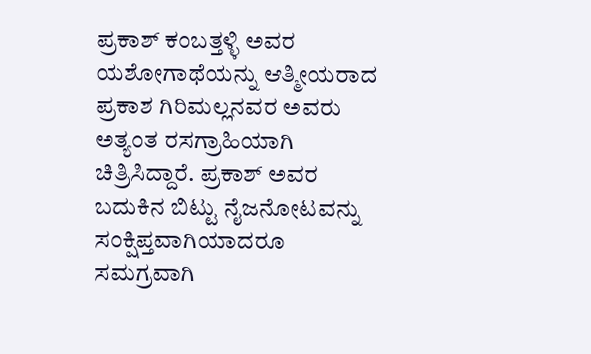ಪ್ರಕಾಶ್ ಕಂಬತ್ತಳ್ಳಿ ಅವರ ಯಶೋಗಾಥೆಯನ್ನು ಆತ್ಮೀಯರಾದ ಪ್ರಕಾಶ ಗಿರಿಮಲ್ಲನವರ ಅವರು ಅತ್ಯಂತ ರಸಗ್ರಾಹಿಯಾಗಿ ಚಿತ್ರಿಸಿದ್ದಾರೆ. ಪ್ರಕಾಶ್ ಅವರ ಬದುಕಿನ ಬಿಟ್ಟು ನೈಜನೋಟವನ್ನು ಸಂಕ್ಷಿಪ್ತವಾಗಿಯಾದರೂ ಸಮಗ್ರವಾಗಿ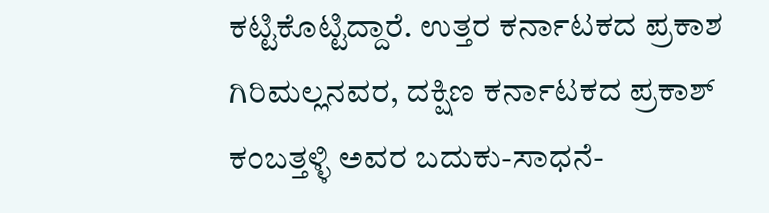ಕಟ್ಟಿಕೊಟ್ಟಿದ್ದಾರೆ. ಉತ್ತರ ಕರ್ನಾಟಕದ ಪ್ರಕಾಶ ಗಿರಿಮಲ್ಲನವರ, ದಕ್ಷಿಣ ಕರ್ನಾಟಕದ ಪ್ರಕಾಶ್ ಕಂಬತ್ತಳ್ಳಿ ಅವರ ಬದುಕು-ಸಾಧನೆ-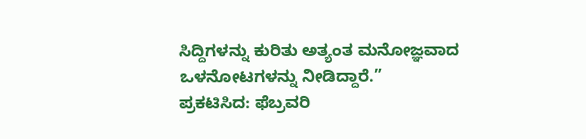ಸಿದ್ದಿಗಳನ್ನು ಕುರಿತು ಅತ್ಯಂತ ಮನೋಜ್ಞವಾದ ಒಳನೋಟಗಳನ್ನು ನೀಡಿದ್ದಾರೆ.”
ಪ್ರಕಟಿಸಿದ: ಫೆಬ್ರವರಿ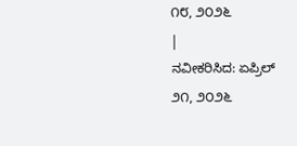೧೮, ೨೦೨೬
|
ನವೀಕರಿಸಿದ: ಏಪ್ರಿಲ್ ೨೧, ೨೦೨೬